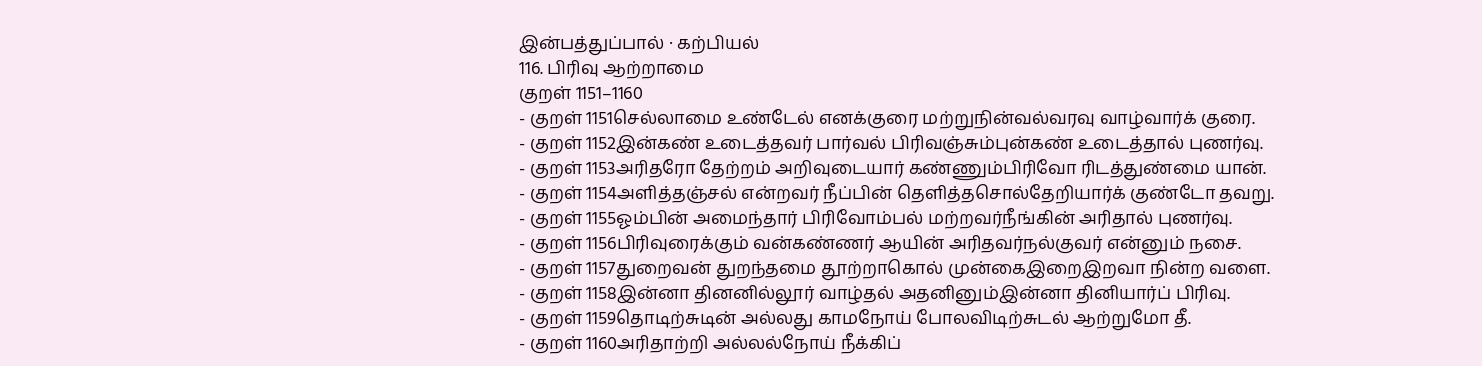இன்பத்துப்பால் · கற்பியல்
116. பிரிவு ஆற்றாமை
குறள் 1151–1160
- குறள் 1151செல்லாமை உண்டேல் எனக்குரை மற்றுநின்வல்வரவு வாழ்வார்க் குரை.
- குறள் 1152இன்கண் உடைத்தவர் பார்வல் பிரிவஞ்சும்புன்கண் உடைத்தால் புணர்வு.
- குறள் 1153அரிதரோ தேற்றம் அறிவுடையார் கண்ணும்பிரிவோ ரிடத்துண்மை யான்.
- குறள் 1154அளித்தஞ்சல் என்றவர் நீப்பின் தெளித்தசொல்தேறியார்க் குண்டோ தவறு.
- குறள் 1155ஓம்பின் அமைந்தார் பிரிவோம்பல் மற்றவர்நீங்கின் அரிதால் புணர்வு.
- குறள் 1156பிரிவுரைக்கும் வன்கண்ணர் ஆயின் அரிதவர்நல்குவர் என்னும் நசை.
- குறள் 1157துறைவன் துறந்தமை தூற்றாகொல் முன்கைஇறைஇறவா நின்ற வளை.
- குறள் 1158இன்னா தினனில்லூர் வாழ்தல் அதனினும்இன்னா தினியார்ப் பிரிவு.
- குறள் 1159தொடிற்சுடின் அல்லது காமநோய் போலவிடிற்சுடல் ஆற்றுமோ தீ.
- குறள் 1160அரிதாற்றி அல்லல்நோய் நீக்கிப்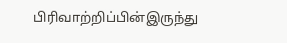பிரிவாற்றிப்பின்இருந்து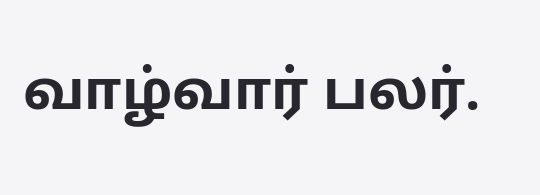வாழ்வார் பலர்.